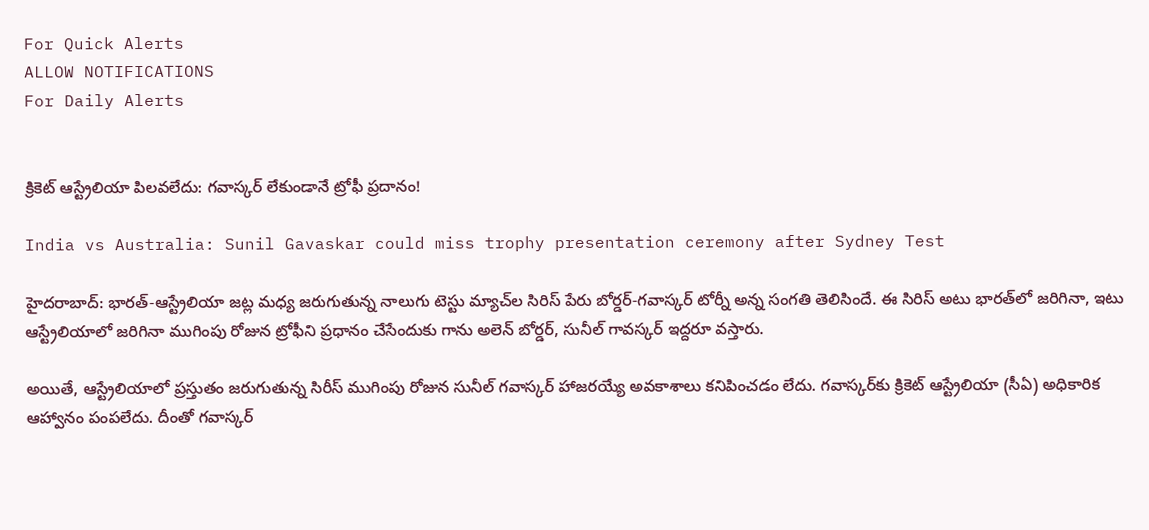For Quick Alerts
ALLOW NOTIFICATIONS
For Daily Alerts


క్రికెట్ ఆస్ట్రేలియా పిలవలేదు: గవాస్కర్ లేకుండానే ట్రోఫీ ప్రదానం!

India vs Australia: Sunil Gavaskar could miss trophy presentation ceremony after Sydney Test

హైదరాబాద్: భారత్-ఆస్ట్రేలియా జట్ల మధ్య జరుగుతున్న నాలుగు టెస్టు మ్యాచ్‌ల సిరిస్ పేరు బోర్డర్-గవాస్కర్ టోర్నీ అన్న సంగతి తెలిసిందే. ఈ సిరిస్ అటు భారత్‌లో జరిగినా, ఇటు ఆస్ట్రేలియాలో జరిగినా ముగింపు రోజున ట్రోఫీని ప్రధానం చేసేందుకు గాను అలెన్‌ బోర్డర్‌, సునీల్‌ గావస్కర్‌ ఇద్దరూ వస్తారు.

అయితే, ఆస్ట్రేలియాలో ప్రస్తుతం జరుగుతున్న సిరీస్‌ ముగింపు రోజున సునీల్ గవాస్కర్‌ హాజరయ్యే అవకాశాలు కనిపించడం లేదు. గవాస్కర్‌కు క్రికెట్‌ ఆస్ట్రేలియా (సీఏ) అధికారిక ఆహ్వానం పంపలేదు. దీంతో గవాస్కర్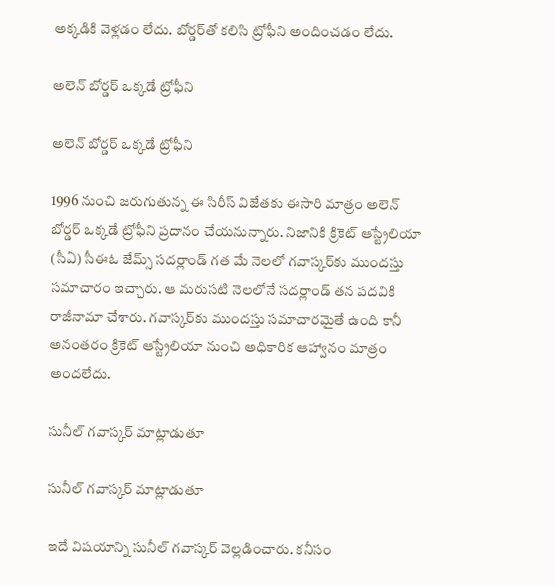అక్కడికి వెళ్లడం లేదు. బోర్డర్‌తో కలిసి ట్రోఫీని అందించడం లేదు.

అలెన్‌ బోర్డర్‌ ఒక్కడే ట్రోఫీని

అలెన్‌ బోర్డర్‌ ఒక్కడే ట్రోఫీని

1996 నుంచి జరుగుతున్న ఈ సిరీస్‌ విజేతకు ఈసారి మాత్రం అలెన్‌ బోర్డర్‌ ఒక్కడే ట్రోఫీని ప్రదానం చేయనున్నారు. నిజానికి క్రికెట్ ఆస్ట్రేలియా (సీఏ) సీఈఓ జేమ్స్‌ సదర్లాండ్‌ గత మే నెలలో గవాస్కర్‌కు ముందస్తు సమాచారం ఇచ్చారు. ఆ మరుసటి నెలలోనే సదర్లాండ్‌ తన పదవికి రాజీనామా చేశారు. గవాస్కర్‌కు ముందస్తు సమాచారమైతే ఉంది కానీ అనంతరం క్రికెట్ ఆస్ట్రేలియా నుంచి అధికారిక ఆహ్వానం మాత్రం అందలేదు.

సునీల్ గవాస్కర్ మాట్లాడుతూ

సునీల్ గవాస్కర్ మాట్లాడుతూ

ఇదే విషయాన్ని సునీల్ గవాస్కర్ వెల్లడించారు. కనీసం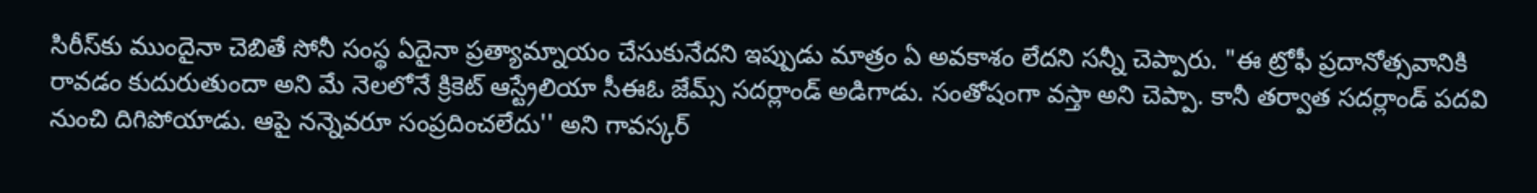సిరీస్‌కు ముందైనా చెబితే సోనీ సంస్థ ఏదైనా ప్రత్యామ్నాయం చేసుకునేదని ఇప్పుడు మాత్రం ఏ అవకాశం లేదని సన్నీ చెప్పారు. "ఈ ట్రోఫీ ప్రదానోత్సవానికి రావడం కుదురుతుందా అని మే నెలలోనే క్రికెట్‌ ఆస్ట్రేలియా సీఈఓ జేమ్స్‌ సదర్లాండ్‌ అడిగాడు. సంతోషంగా వస్తా అని చెప్పా. కానీ తర్వాత సదర్లాండ్‌ పదవి నుంచి దిగిపోయాడు. ఆపై నన్నెవరూ సంప్రదించలేదు'' అని గావస్కర్‌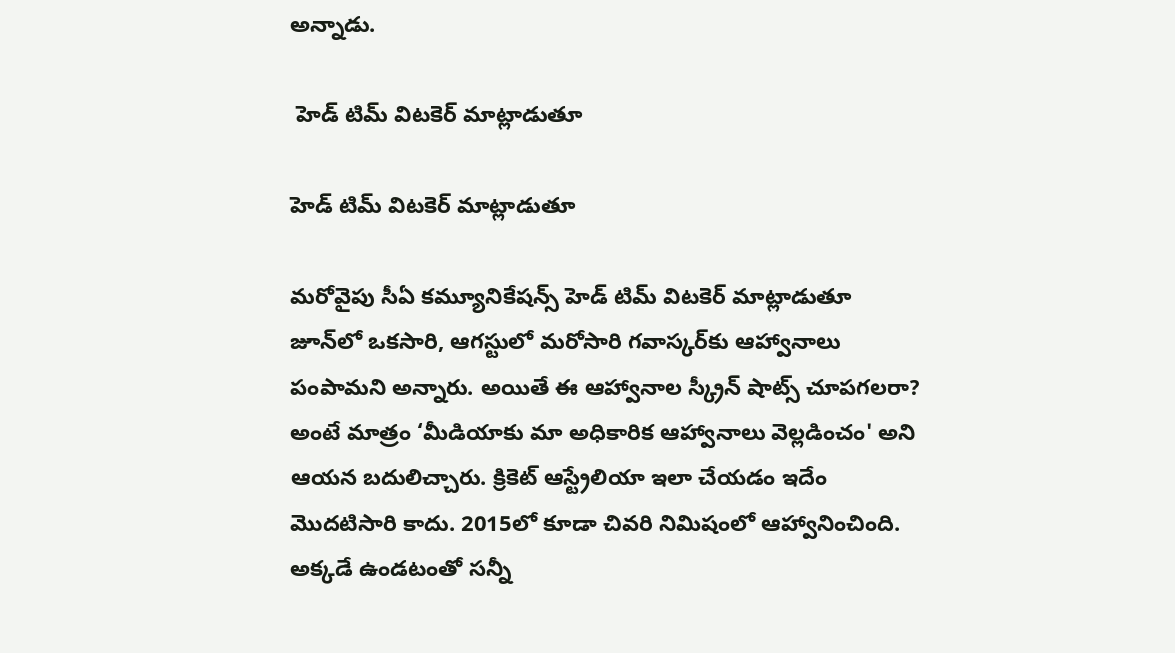అన్నాడు.

 హెడ్‌ టిమ్‌ విటకెర్‌ మాట్లాడుతూ

హెడ్‌ టిమ్‌ విటకెర్‌ మాట్లాడుతూ

మరోవైపు సీఏ కమ్యూనికేషన్స్‌ హెడ్‌ టిమ్‌ విటకెర్‌ మాట్లాడుతూ జూన్‌లో ఒకసారి, ఆగస్టులో మరోసారి గవాస్కర్‌కు ఆహ్వానాలు పంపామని అన్నారు. అయితే ఈ ఆహ్వానాల స్క్రీన్‌ షాట్స్‌ చూపగలరా? అంటే మాత్రం ‘మీడియాకు మా అధికారిక ఆహ్వానాలు వెల్లడించం' అని ఆయన బదులిచ్చారు. క్రికెట్ ఆస్ట్రేలియా ఇలా చేయడం ఇదేం మొదటిసారి కాదు. 2015లో కూడా చివరి నిమిషంలో ఆహ్వానించింది. అక్కడే ఉండటంతో సన్నీ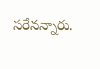సరేనన్నారు.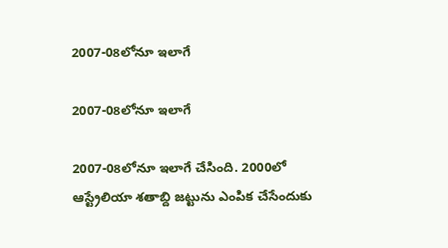2007-08లోనూ ఇలాగే

2007-08లోనూ ఇలాగే

2007-08లోనూ ఇలాగే చేసింది. 2000లో ఆస్ట్రేలియా శతాబ్ది జట్టును ఎంపిక చేసేందుకు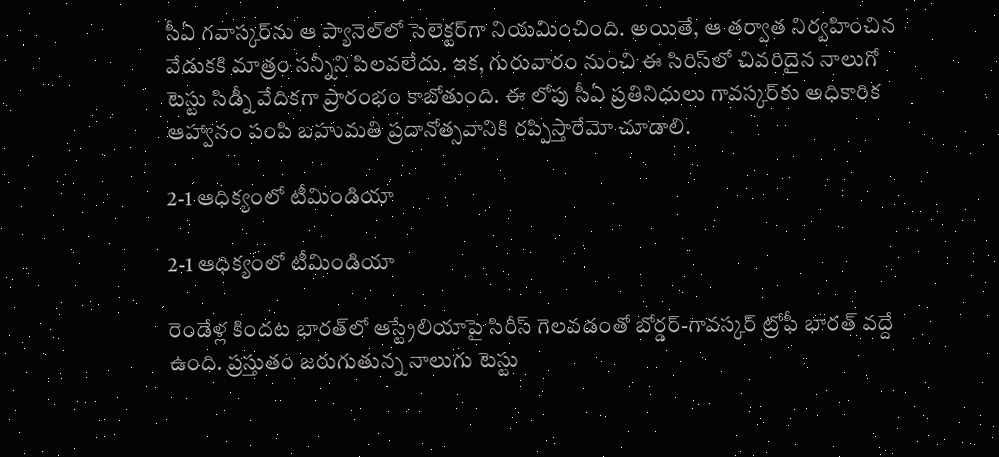సీఏ గవాస్కర్‌ను ఆ ప్యానెల్‌లో సెలెక్టర్‌గా నియమించింది. అయితే, ఆ తర్వాత నిర్వహించిన వేడుకకి మాత్రం సన్నీని పిలవలేదు. ఇక, గురువారం నుంచి ఈ సిరిస్‌లో చివరిదైన నాలుగో టెస్టు సిడ్నీ వేదికగా ప్రారంభం కాబోతుంది. ఈ లోపు సీఏ ప్రతినిధులు గావస్కర్‌కు అధికారిక ఆహ్వానం పంపి బహుమతి ప్రదానోత్సవానికి రప్పిస్తారేమో చూడాలి.

2-1 ఆధిక్యంలో టీమిండియా

2-1 ఆధిక్యంలో టీమిండియా

రెండేళ్ల కిందట భారత్‌లో ఆస్ట్రేలియాపై సిరీస్‌ గెలవడంతో బోర్డర్‌-గావస్కర్‌ ట్రోఫీ భారత్‌ వద్దే ఉంది. ప్రస్తుతం జరుగుతున్న నాలుగు టెస్టు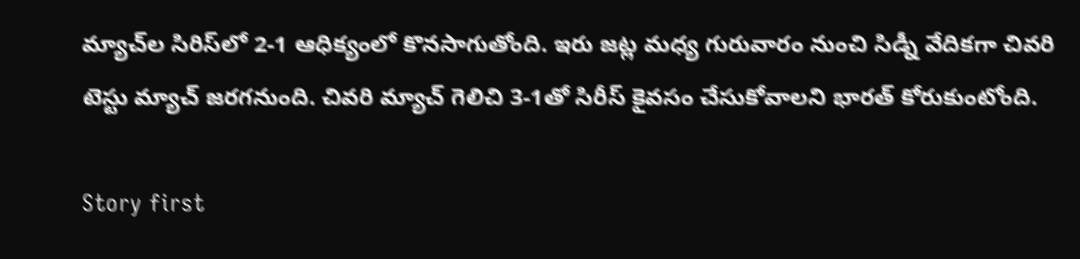మ్యాచ్‌ల సిరిస్‌లో 2-1 ఆధిక్యంలో కొనసాగుతోంది. ఇరు జట్ల మధ్య గురువారం నుంచి సిడ్నీ వేదికగా చివరి టెస్టు మ్యాచ్ జరగనుంది. చివరి మ్యాచ్‌ గెలిచి 3-1తో సిరీస్‌ కైవసం చేసుకోవాలని భారత్ కోరుకుంటోంది.

Story first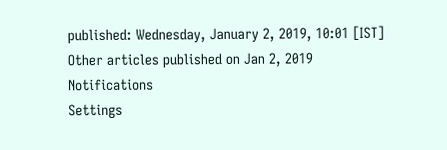published: Wednesday, January 2, 2019, 10:01 [IST]
Other articles published on Jan 2, 2019
Notifications
Settings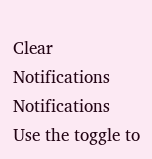Clear Notifications
Notifications
Use the toggle to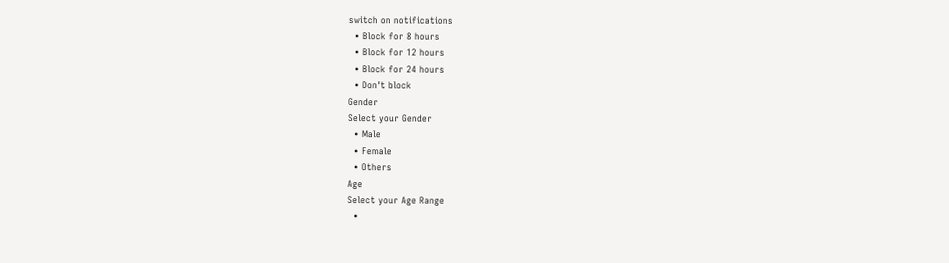switch on notifications
  • Block for 8 hours
  • Block for 12 hours
  • Block for 24 hours
  • Don't block
Gender
Select your Gender
  • Male
  • Female
  • Others
Age
Select your Age Range
  •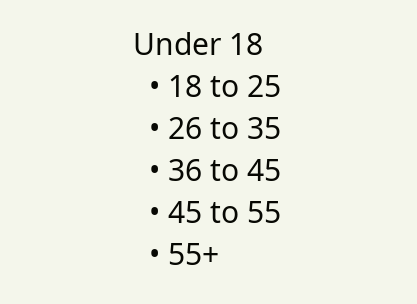Under 18
  • 18 to 25
  • 26 to 35
  • 36 to 45
  • 45 to 55
  • 55+